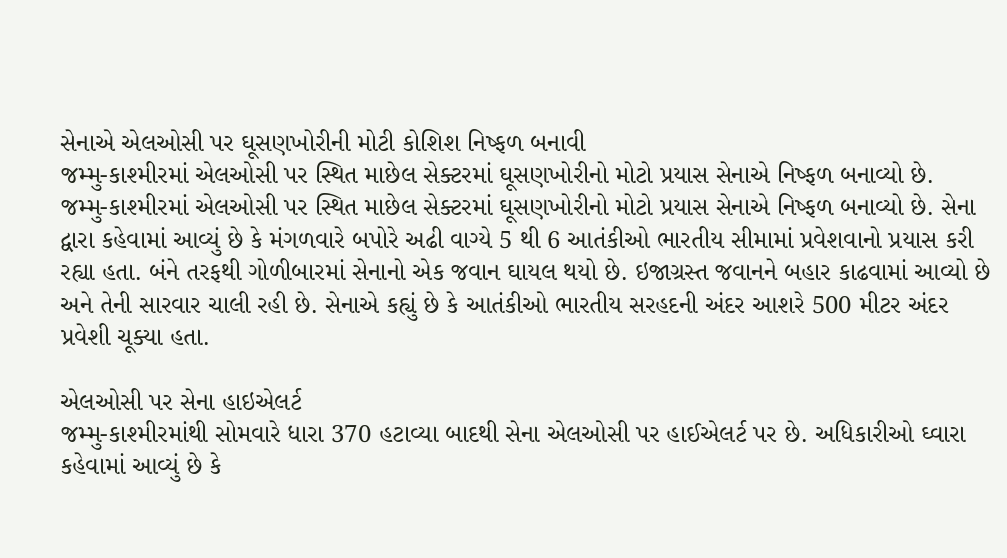સેનાએ એલઓસી પર ઘૂસણખોરીની મોટી કોશિશ નિષ્ફળ બનાવી
જમ્મુ-કાશ્મીરમાં એલઓસી પર સ્થિત માછેલ સેક્ટરમાં ઘૂસણખોરીનો મોટો પ્રયાસ સેનાએ નિષ્ફળ બનાવ્યો છે.
જમ્મુ-કાશ્મીરમાં એલઓસી પર સ્થિત માછેલ સેક્ટરમાં ઘૂસણખોરીનો મોટો પ્રયાસ સેનાએ નિષ્ફળ બનાવ્યો છે. સેના દ્વારા કહેવામાં આવ્યું છે કે મંગળવારે બપોરે અઢી વાગ્યે 5 થી 6 આતંકીઓ ભારતીય સીમામાં પ્રવેશવાનો પ્રયાસ કરી રહ્યા હતા. બંને તરફથી ગોળીબારમાં સેનાનો એક જવાન ઘાયલ થયો છે. ઇજાગ્રસ્ત જવાનને બહાર કાઢવામાં આવ્યો છે અને તેની સારવાર ચાલી રહી છે. સેનાએ કહ્યું છે કે આતંકીઓ ભારતીય સરહદની અંદર આશરે 500 મીટર અંદર પ્રવેશી ચૂક્યા હતા.

એલઓસી પર સેના હાઇએલર્ટ
જમ્મુ-કાશ્મીરમાંથી સોમવારે ધારા 370 હટાવ્યા બાદથી સેના એલઓસી પર હાઈએલર્ટ પર છે. અધિકારીઓ ઘ્વારા કહેવામાં આવ્યું છે કે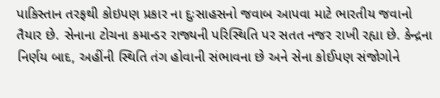પાકિસ્તાન તરફથી કોઇપણ પ્રકાર ના દુઃસાહસનો જવાબ આપવા માટે ભારતીય જવાનો તૈયાર છે. સેનાના ટોચના કમાન્ડર રાજ્યની પરિસ્થિતિ પર સતત નજર રાખી રહ્યા છે. કેન્દ્રના નિર્ણય બાદ, અહીંની સ્થિતિ તંગ હોવાની સંભાવના છે અને સેના કોઈપણ સંજોગોને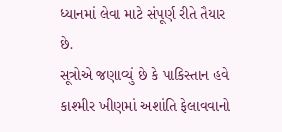ધ્યાનમાં લેવા માટે સંપૂર્ણ રીતે તૈયાર છે.
સૂત્રોએ જણાવ્યું છે કે પાકિસ્તાન હવે કાશ્મીર ખીણમાં અશાંતિ ફેલાવવાનો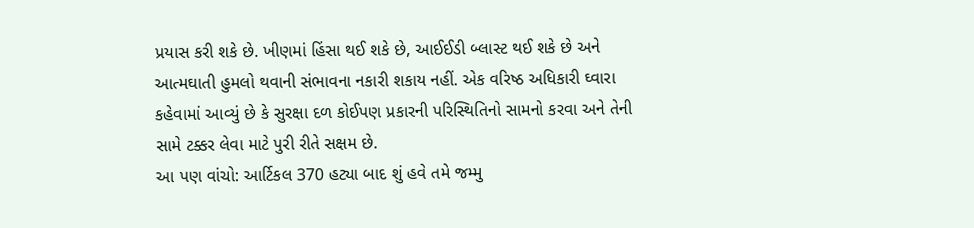પ્રયાસ કરી શકે છે. ખીણમાં હિંસા થઈ શકે છે, આઈઈડી બ્લાસ્ટ થઈ શકે છે અને આત્મઘાતી હુમલો થવાની સંભાવના નકારી શકાય નહીં. એક વરિષ્ઠ અધિકારી ઘ્વારા કહેવામાં આવ્યું છે કે સુરક્ષા દળ કોઈપણ પ્રકારની પરિસ્થિતિનો સામનો કરવા અને તેની સામે ટક્કર લેવા માટે પુરી રીતે સક્ષમ છે.
આ પણ વાંચો: આર્ટિકલ 370 હટ્યા બાદ શું હવે તમે જમ્મુ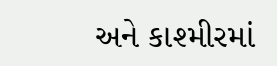અને કાશ્મીરમાં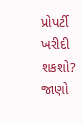પ્રોપર્ટી ખરીદી શકશો? જાણો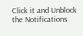Click it and Unblock the Notifications